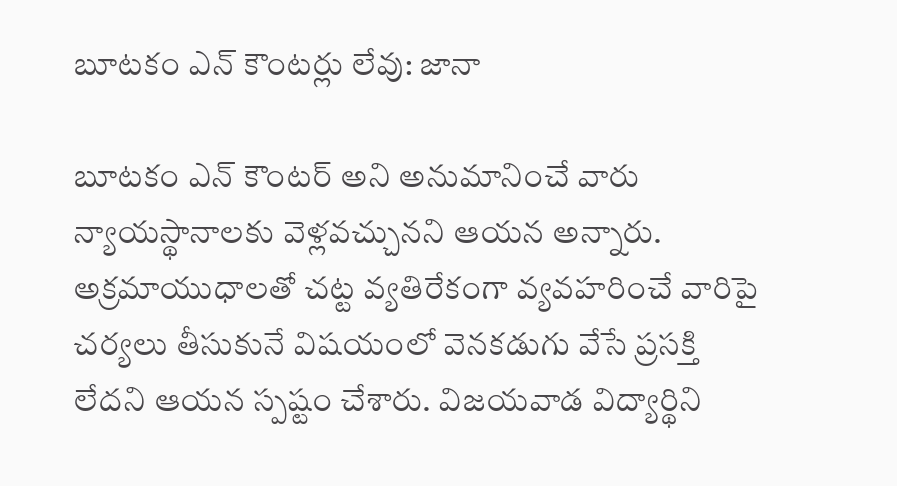బూటకం ఎన్ కౌంటర్లు లేవు: జానా

బూటకం ఎన్ కౌంటర్ అని అనుమానించే వారు న్యాయస్థానాలకు వెళ్లవచ్చునని ఆయన అన్నారు. అక్రమాయుధాలతో చట్ట వ్యతిరేకంగా వ్యవహరించే వారిపై చర్యలు తీసుకునే విషయంలో వెనకడుగు వేసే ప్రసక్తి లేదని ఆయన స్పష్టం చేశారు. విజయవాడ విద్యార్థిని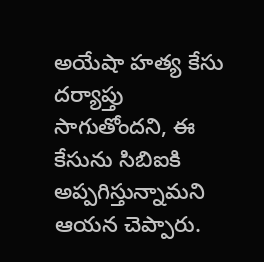అయేషా హత్య కేసు దర్యాప్తు సాగుతోందని, ఈ కేసును సిబిఐకి అప్పగిస్తున్నామని ఆయన చెప్పారు.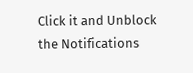Click it and Unblock the Notifications